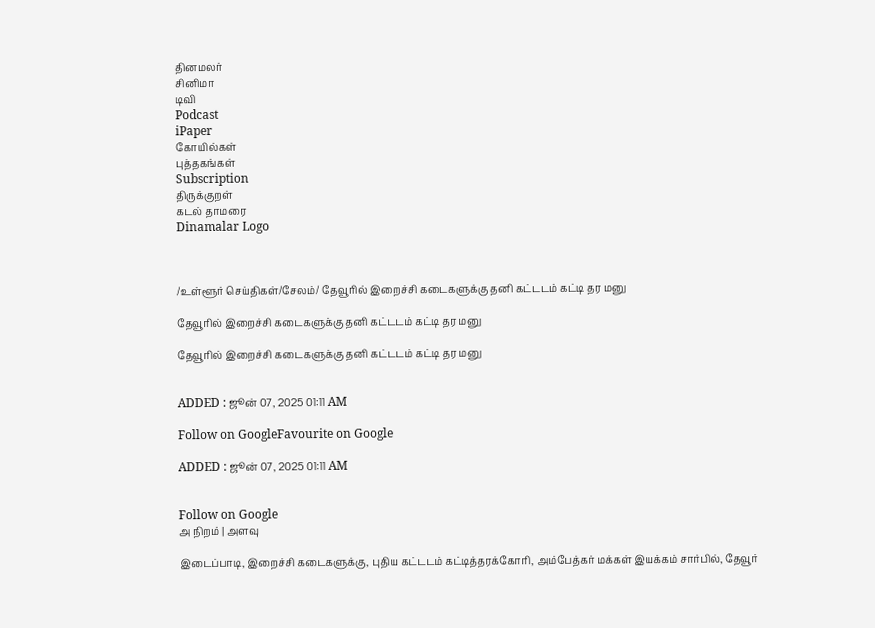தினமலர்
சினிமா
டிவி
Podcast
iPaper
கோயில்கள்
புத்தகங்கள்
Subscription
திருக்குறள்
கடல் தாமரை
Dinamalar Logo



/உள்ளூர் செய்திகள்/சேலம்/ தேவூரில் இறைச்சி கடைகளுக்கு தனி கட்டடம் கட்டி தர மனு

தேவூரில் இறைச்சி கடைகளுக்கு தனி கட்டடம் கட்டி தர மனு

தேவூரில் இறைச்சி கடைகளுக்கு தனி கட்டடம் கட்டி தர மனு


ADDED : ஜூன் 07, 2025 01:11 AM

Follow on GoogleFavourite on Google

ADDED : ஜூன் 07, 2025 01:11 AM


Follow on Google
அ நிறம் | அளவு

இடைப்பாடி, இறைச்சி கடைகளுக்கு, புதிய கட்டடம் கட்டித்தரக்கோரி, அம்பேத்கர் மக்கள் இயக்கம் சார்பில், தேவூர்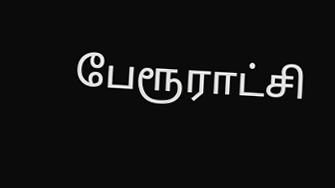பேரூராட்சி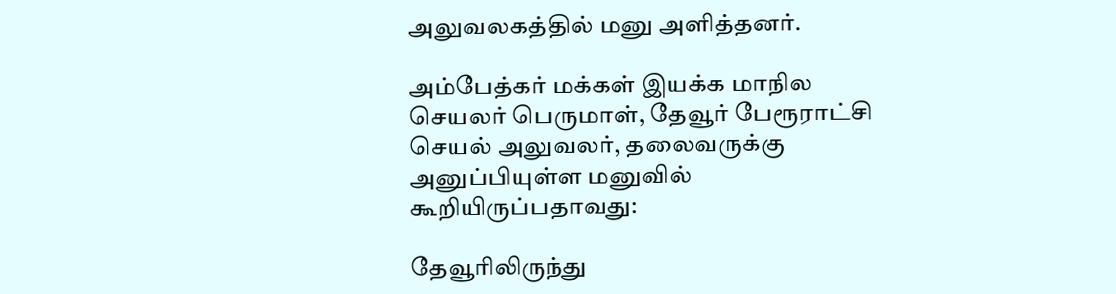அலுவலகத்தில் மனு அளித்தனர்.

அம்பேத்கர் மக்கள் இயக்க மாநில செயலர் பெருமாள், தேவூர் பேரூராட்சி செயல் அலுவலர், தலைவருக்கு அனுப்பியுள்ள மனுவில் கூறியிருப்பதாவது:

தேவூரிலிருந்து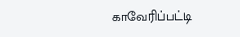காவேரிப்பட்டி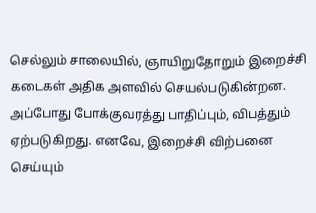செல்லும் சாலையில், ஞாயிறுதோறும் இறைச்சி கடைகள் அதிக அளவில் செயல்படுகின்றன. அப்போது போக்குவரத்து பாதிப்பும், விபத்தும் ஏற்படுகிறது. எனவே, இறைச்சி விற்பனை செய்யும்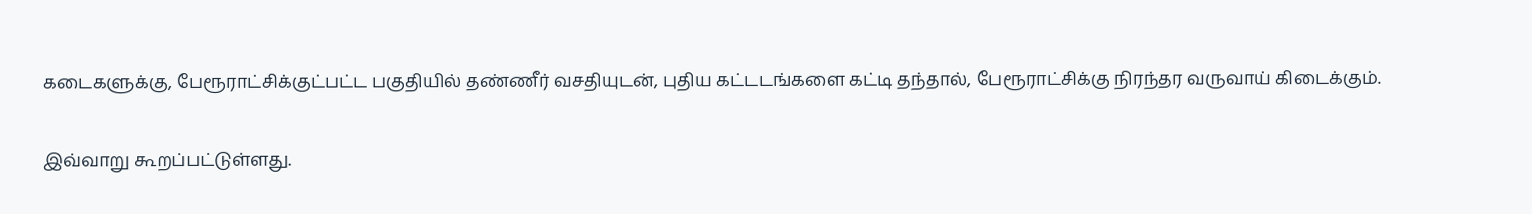கடைகளுக்கு, பேரூராட்சிக்குட்பட்ட பகுதியில் தண்ணீர் வசதியுடன், புதிய கட்டடங்களை கட்டி தந்தால், பேரூராட்சிக்கு நிரந்தர வருவாய் கிடைக்கும்.

இவ்வாறு கூறப்பட்டுள்ளது.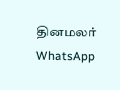தினமலர் WhatsApp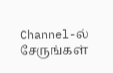Channel-ல் சேருங்கள்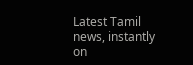Latest Tamil news, instantly on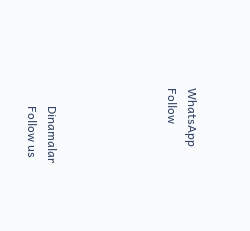WhatsApp
Follow





      Dinamalar
      Follow us